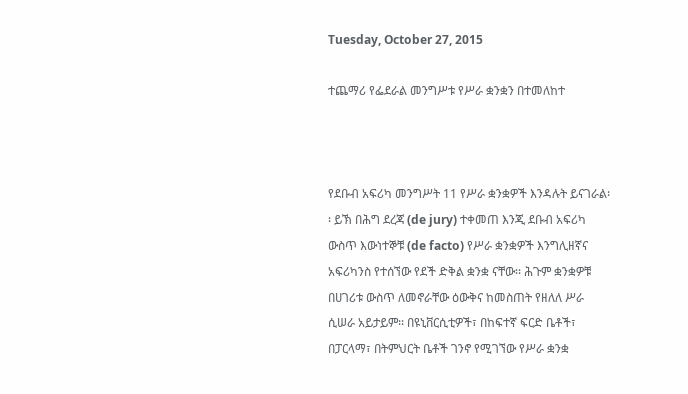Tuesday, October 27, 2015

ተጨማሪ የፌደራል መንግሥቱ የሥራ ቋንቋን በተመለከተ



የደቡብ አፍሪካ መንግሥት 11 የሥራ ቋንቋዎች እንዳሉት ይናገራል፡፡ ይኽ በሕግ ደረጃ (de jury) ተቀመጠ እንጂ ደቡብ አፍሪካ ውስጥ እውነተኞቹ (de facto) የሥራ ቋንቋዎች እንግሊዘኛና አፍሪካንስ የተሰኘው የደች ድቅል ቋንቋ ናቸው፡፡ ሕጉም ቋንቋዎቹ በሀገሪቱ ውስጥ ለመኖራቸው ዕውቅና ከመስጠት የዘለለ ሥራ ሲሠራ አይታይም፡፡ በዩኒቨርሲቲዎች፣ በከፍተኛ ፍርድ ቤቶች፣ በፓርላማ፣ በትምህርት ቤቶች ገንኖ የሚገኘው የሥራ ቋንቋ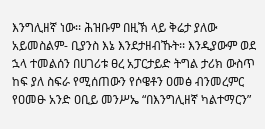እንግሊዘኛ ነው፡፡ ሕዝቡም በዚኽ ላይ ቅሬታ ያለው አይመስልም- ቢያንስ እኔ እንደታዘብኹት፡፡ እንዲያውም ወደ ኋላ ተመልሰን በሀገሪቱ ፀረ አፓርታይድ ትግል ታሪክ ውስጥ ከፍ ያለ ስፍራ የሚሰጠውን የሶዌቶን ዐመፅ ብንመረምር የዐመፁ አንድ ዐቢይ መንሥኤ “በእንግሊዘኛ ካልተማርን”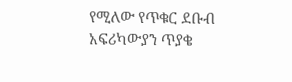የሚለው የጥቁር ደቡብ አፍሪካውያን ጥያቄ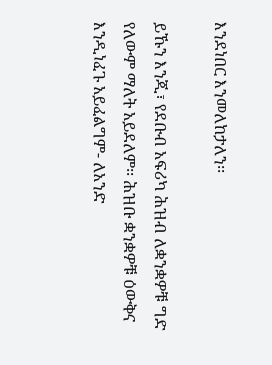እንደነበር እንመለከታለን፡፡

ይኹን እንጂ፣ የደቡብ አፍሪካ ሕዝብ ለቋንቋዎቹ ግድ የለውም ማለት አይደለም፡፡ ሕዝቡ ቋንቋዎቹ ዕውቅና እንዲነፈጉ አይፈልግም- ለአንድ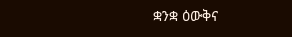ቋንቋ ዕውቅና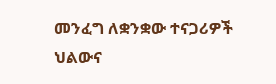መንፈግ ለቋንቋው ተናጋሪዎች ህልውና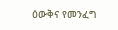ዕውቅና የመንፈግ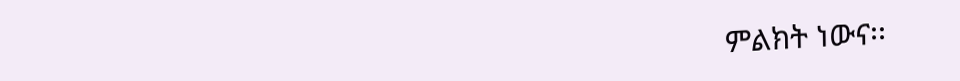ምልክት ነውና፡፡